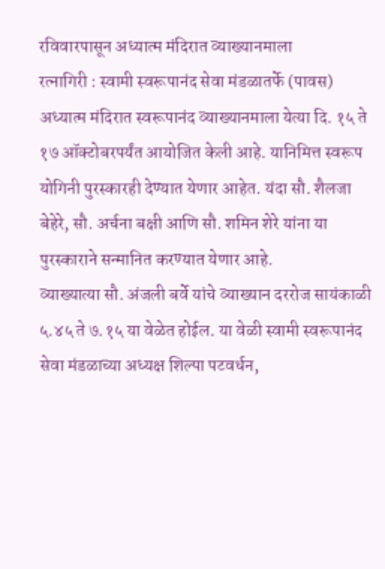रविवारपासून अध्यात्म मंदिरात व्याख्यानमाला
रत्नागिरी : स्वामी स्वरूपानंद सेवा मंडळातर्फे (पावस) अध्यात्म मंदिरात स्वरूपानंद व्याख्यानमाला येत्या दि. १५ ते १७ ऑक्टोबरपर्यंत आयोजित केली आहे. यानिमित्त स्वरूप योगिनी पुरस्कारही देण्यात येणार आहेत. यंदा सौ. शैलजा बेहेरे, सौ. अर्चना बक्षी आणि सौ. शमिन शेरे यांना या पुरस्काराने सन्मानित करण्यात येणार आहे.
व्याख्यात्या सौ. अंजली बर्वे यांचे व्याख्यान दररोज सायंकाळी ५.४५ ते ७.१५ या वेळेत होईल. या वेळी स्वामी स्वरूपानंद सेवा मंडळाच्या अध्यक्ष शिल्पा पटवर्धन,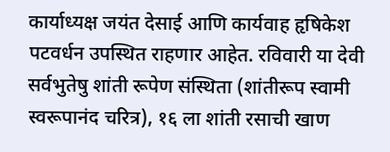कार्याध्यक्ष जयंत देसाई आणि कार्यवाह हृषिकेश पटवर्धन उपस्थित राहणार आहेत. रविवारी या देवी सर्वभुतेषु शांती रूपेण संस्थिता (शांतीरूप स्वामी स्वरूपानंद चरित्र), १६ ला शांती रसाची खाण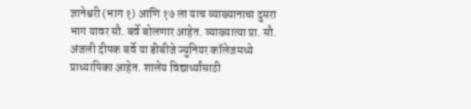ज्ञानेश्वरी (भाग १) आणि १७ ला याच व्याख्यानाचा दुसरा भाग यावर सौ. बर्वे बोलणार आहेत. व्याख्यात्या प्रा. सौ. अंजली दीपक बर्वे या डीबीजे ज्युनियर कॉलेजमध्ये प्राध्यापिका आहेत. शालेय विद्यार्थ्यांसाठी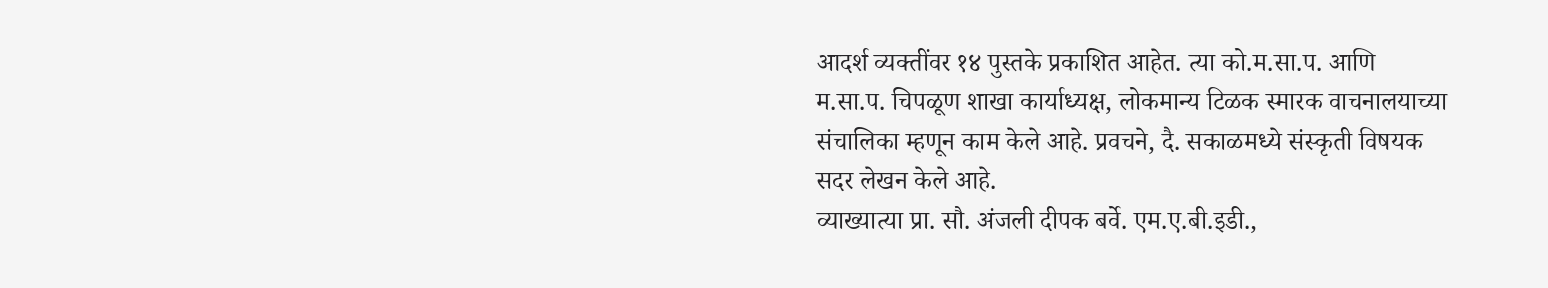आदर्श व्यक्तींवर १४ पुस्तके प्रकाशित आहेत. त्या को.म.सा.प. आणि म.सा.प. चिपळूण शाखा कार्याध्यक्ष, लोकमान्य टिळक स्मारक वाचनालयाच्या संचालिका म्हणून काम केले आहे. प्रवचने, दै. सकाळमध्ये संस्कृती विषयक सदर लेखन केले आहे.
व्याख्यात्या प्रा. सौ. अंजली दीपक बर्वे. एम.ए.बी.इडी.,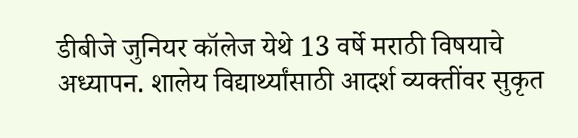डीबीजे जुनियर कॉलेज येथे 13 वर्षे मराठी विषयाचे अध्यापन. शालेय विद्यार्थ्यांसाठी आदर्श व्यक्तींवर सुकृत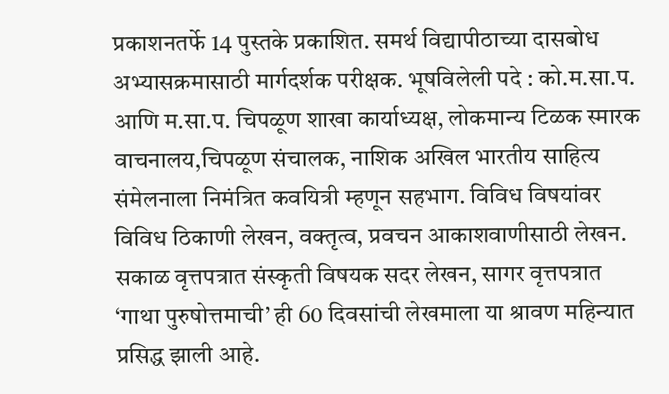प्रकाशनतर्फे 14 पुस्तके प्रकाशित. समर्थ विद्यापीठाच्या दासबोध अभ्यासक्रमासाठी मार्गदर्शक परीक्षक. भूषविलेली पदे : को.म.सा.प. आणि म.सा.प. चिपळूण शाखा कार्याध्यक्ष, लोकमान्य टिळक स्मारक वाचनालय,चिपळूण संचालक, नाशिक अखिल भारतीय साहित्य संमेलनाला निमंत्रित कवयित्री म्हणून सहभाग. विविध विषयांवर विविध ठिकाणी लेखन, वक्तृत्व, प्रवचन आकाशवाणीसाठी लेखन. सकाळ वृत्तपत्रात संस्कृती विषयक सदर लेखन, सागर वृत्तपत्रात ‘गाथा पुरुषोत्तमाची’ ही 60 दिवसांची लेखमाला या श्रावण महिन्यात प्रसिद्ध झाली आहे.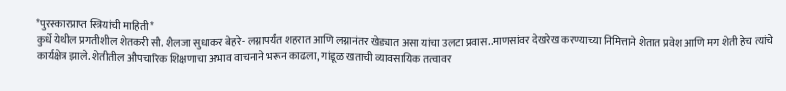*पुरस्कारप्राप्त स्त्रियांची माहिती*
कुर्धे येथील प्रगतीशील शेतकरी सौ. शैलजा सुधाकर बेहरे- लग्नापर्यंत शहरात आणि लग्नानंतर खेड्यात असा यांचा उलटा प्रवास..माणसांवर देखरेख करण्याच्या निमित्ताने शेतात प्रवेश आणि मग शेती हेच त्यांचे कार्यक्षेत्र झाले. शेतीतील औपचारिक शिक्षणाचा अभाव वाचनाने भरून काढला, गांडूळ खताची व्यावसायिक तत्वावर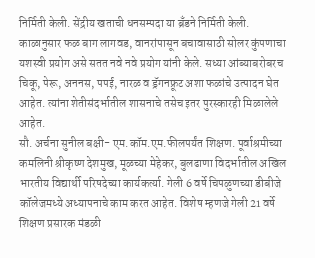निर्मिती केली. सेंद्रीय खताची धनसम्पदा या ब्रँडने निर्मिती केली. काळानुसार फळ बाग लागवड, वानरांपासून बचावासाठी सोलर कुंपणाचा यशस्वी प्रयोग असे सतत नवे नवे प्रयोग यांनी केले. सध्या आंब्याबरोबरच चिकू, पेरू, अननस, पपई, नारळ व ड्रॅगनफ्रूट अशा फळांचे उत्पादन घेत आहेत. त्यांना शेतीसंदर्भातील शासनाचे तसेच इतर पुरस्कारही मिळालेले आहेत.
सौ. अर्चना सुनील बक्षी- एम.कॉम.एम.फीलपर्यंत शिक्षण. पूर्वाश्रमीच्या कमलिनी श्रीकृष्ण देशमुख, मूळच्या मेहेकर, बुलढाणा विदर्भातील अखिल भारतीय विद्यार्थी परिषदेच्या कार्यकर्त्या. गेली 6 वर्षे चिपळुणच्या डीबीजे कॉलेजमध्ये अध्यापनाचे काम करत आहेत. विशेष म्हणजे गेली 21 वर्षे शिक्षण प्रसारक मंडळी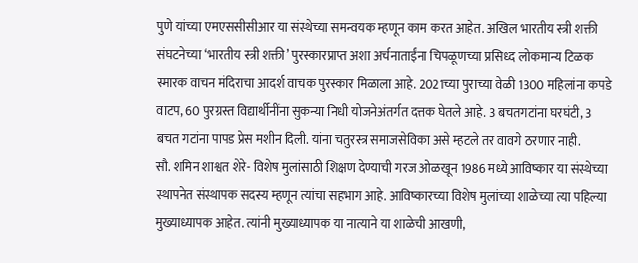पुणे यांच्या एमएससीसीआर या संस्थेच्या समन्वयक म्हणून काम करत आहेत. अखिल भारतीय स्त्री शक्ती संघटनेच्या ‘भारतीय स्त्री शक्ती’ पुरस्कारप्राप्त अशा अर्चनाताईंना चिपळूणच्या प्रसिध्द लोकमान्य टिळक स्मारक वाचन मंदिराचा आदर्श वाचक पुरस्कार मिळाला आहे. 2021च्या पुराच्या वेळी 1300 महिलांना कपडे वाटप, 60 पुरग्रस्त विद्यार्थीनींना सुकन्या निधी योजनेअंतर्गत दत्तक घेतले आहे. 3 बचतगटांना घरघंटी, 3 बचत गटांना पापड प्रेस मशीन दिली. यांना चतुरस्त्र समाजसेविका असे म्हटले तर वावगे ठरणार नाही.
सौ. शमिन शाश्वत शेरे- विशेष मुलांसाठी शिक्षण देण्याची गरज ओळखून 1986 मध्ये आविष्कार या संस्थेच्या स्थापनेत संस्थापक सदस्य म्हणून त्यांचा सहभाग आहे. आविष्कारच्या विशेष मुलांच्या शाळेच्या त्या पहिल्या मुख्याध्यापक आहेत. त्यांनी मुख्याध्यापक या नात्याने या शाळेची आखणी,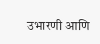उभारणी आणि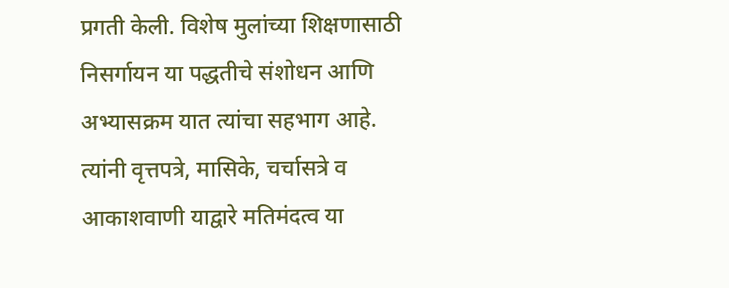प्रगती केली. विशेष मुलांच्या शिक्षणासाठी निसर्गायन या पद्धतीचे संशोधन आणि अभ्यासक्रम यात त्यांचा सहभाग आहे. त्यांनी वृत्तपत्रे, मासिके, चर्चासत्रे व आकाशवाणी याद्वारे मतिमंदत्व या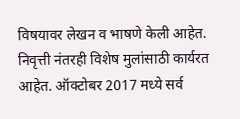विषयावर लेखन व भाषणे केली आहेत. निवृत्ती नंतरही विशेष मुलांसाठी कार्यरत आहेत. ऑक्टोबर 2017 मध्ये सर्व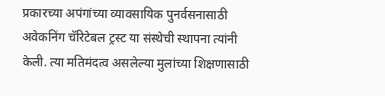प्रकारच्या अपंगांच्या व्यावसायिक पुनर्वसनासाठी अवेकनिंग चॅरिटेबल ट्रस्ट या संस्थेची स्थापना त्यांनी केली. त्या मतिमंदत्व असलेल्या मुलांच्या शिक्षणासाठी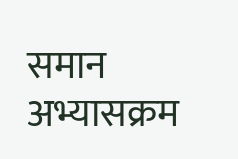समान अभ्यासक्रम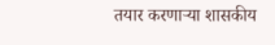तयार करणाऱ्या शासकीय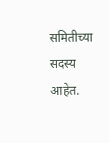समितीच्या सदस्य आहेत.